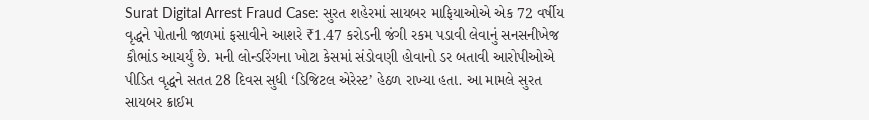Surat Digital Arrest Fraud Case: સુરત શહેરમાં સાયબર માફિયાઓએ એક 72 વર્ષીય વૃદ્ધને પોતાની જાળમાં ફસાવીને આશરે ₹1.47 કરોડની જંગી રકમ પડાવી લેવાનું સનસનીખેજ કૌભાંડ આચર્યું છે. મની લોન્ડરિંગના ખોટા કેસમાં સંડોવણી હોવાનો ડર બતાવી આરોપીઓએ પીડિત વૃદ્ધને સતત 28 દિવસ સુધી ‘ડિજિટલ એરેસ્ટ’ હેઠળ રાખ્યા હતા. આ મામલે સુરત સાયબર ક્રાઈમ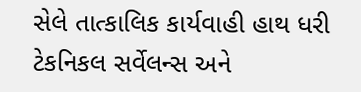સેલે તાત્કાલિક કાર્યવાહી હાથ ધરી ટેકનિકલ સર્વેલન્સ અને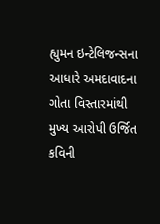હ્યુમન ઇન્ટેલિજન્સના આધારે અમદાવાદના ગોતા વિસ્તારમાંથી મુખ્ય આરોપી ઉર્જિત કવિની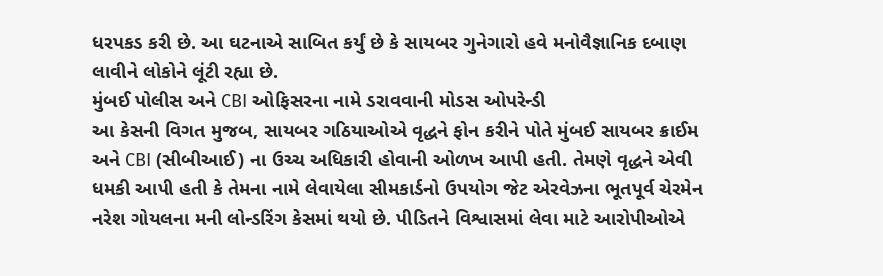ધરપકડ કરી છે. આ ઘટનાએ સાબિત કર્યું છે કે સાયબર ગુનેગારો હવે મનોવૈજ્ઞાનિક દબાણ લાવીને લોકોને લૂંટી રહ્યા છે.
મુંબઈ પોલીસ અને CBI ઓફિસરના નામે ડરાવવાની મોડસ ઓપરેન્ડી
આ કેસની વિગત મુજબ, સાયબર ગઠિયાઓએ વૃદ્ધને ફોન કરીને પોતે મુંબઈ સાયબર ક્રાઈમ અને CBI (સીબીઆઈ) ના ઉચ્ચ અધિકારી હોવાની ઓળખ આપી હતી. તેમણે વૃદ્ધને એવી ધમકી આપી હતી કે તેમના નામે લેવાયેલા સીમકાર્ડનો ઉપયોગ જેટ એરવેઝના ભૂતપૂર્વ ચેરમેન નરેશ ગોયલના મની લોન્ડરિંગ કેસમાં થયો છે. પીડિતને વિશ્વાસમાં લેવા માટે આરોપીઓએ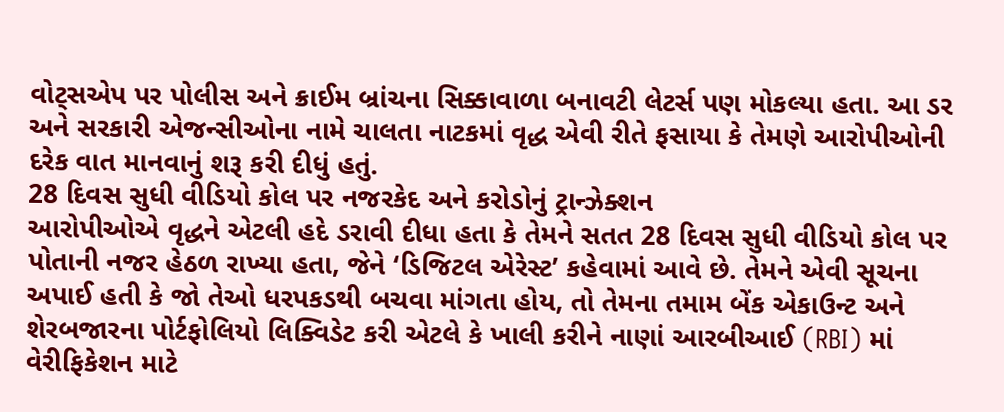વોટ્સએપ પર પોલીસ અને ક્રાઈમ બ્રાંચના સિક્કાવાળા બનાવટી લેટર્સ પણ મોકલ્યા હતા. આ ડર અને સરકારી એજન્સીઓના નામે ચાલતા નાટકમાં વૃદ્ધ એવી રીતે ફસાયા કે તેમણે આરોપીઓની દરેક વાત માનવાનું શરૂ કરી દીધું હતું.
28 દિવસ સુધી વીડિયો કોલ પર નજરકેદ અને કરોડોનું ટ્રાન્ઝેક્શન
આરોપીઓએ વૃદ્ધને એટલી હદે ડરાવી દીધા હતા કે તેમને સતત 28 દિવસ સુધી વીડિયો કોલ પર પોતાની નજર હેઠળ રાખ્યા હતા, જેને ‘ડિજિટલ એરેસ્ટ’ કહેવામાં આવે છે. તેમને એવી સૂચના અપાઈ હતી કે જો તેઓ ધરપકડથી બચવા માંગતા હોય, તો તેમના તમામ બેંક એકાઉન્ટ અને શેરબજારના પોર્ટફોલિયો લિક્વિડેટ કરી એટલે કે ખાલી કરીને નાણાં આરબીઆઈ (RBI) માં વેરીફિકેશન માટે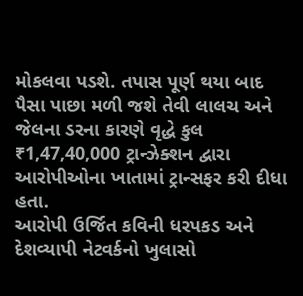મોકલવા પડશે. તપાસ પૂર્ણ થયા બાદ પૈસા પાછા મળી જશે તેવી લાલચ અને જેલના ડરના કારણે વૃદ્ધે કુલ ₹1,47,40,000 ટ્રાન્ઝેક્શન દ્વારા આરોપીઓના ખાતામાં ટ્રાન્સફર કરી દીધા હતા.
આરોપી ઉર્જિત કવિની ધરપકડ અને દેશવ્યાપી નેટવર્કનો ખુલાસો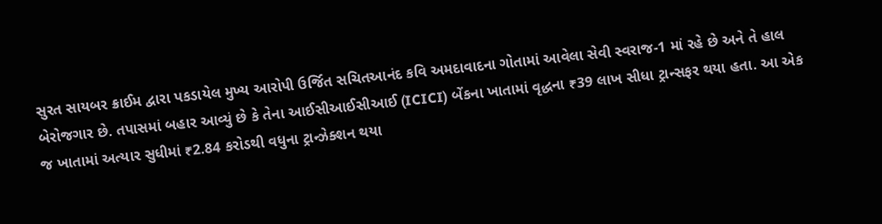સુરત સાયબર ક્રાઈમ દ્વારા પકડાયેલ મુખ્ય આરોપી ઉર્જિત સચિતઆનંદ કવિ અમદાવાદના ગોતામાં આવેલા સેવી સ્વરાજ-1 માં રહે છે અને તે હાલ બેરોજગાર છે. તપાસમાં બહાર આવ્યું છે કે તેના આઈસીઆઈસીઆઈ (ICICI) બેંકના ખાતામાં વૃદ્ધના ₹39 લાખ સીધા ટ્રાન્સફર થયા હતા. આ એક જ ખાતામાં અત્યાર સુધીમાં ₹2.84 કરોડથી વધુના ટ્રાન્ઝેક્શન થયા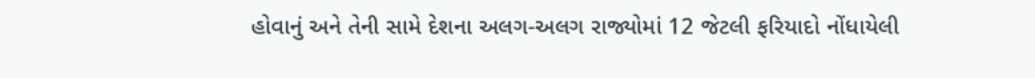હોવાનું અને તેની સામે દેશના અલગ-અલગ રાજ્યોમાં 12 જેટલી ફરિયાદો નોંધાયેલી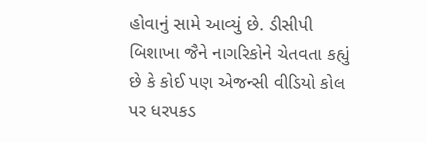હોવાનું સામે આવ્યું છે. ડીસીપી બિશાખા જૈને નાગરિકોને ચેતવતા કહ્યું છે કે કોઈ પણ એજન્સી વીડિયો કોલ પર ધરપકડ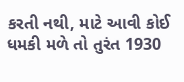કરતી નથી, માટે આવી કોઈ ધમકી મળે તો તુરંત 1930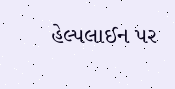હેલ્પલાઈન પર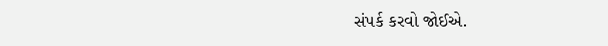સંપર્ક કરવો જોઈએ.